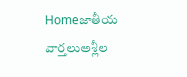Homeజాతీయ వార్తలుఅశ్లీల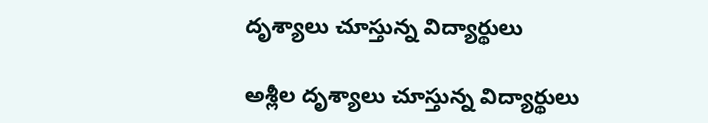దృశ్యాలు చూస్తున్న విద్యార్థులు

అశ్లీల దృశ్యాలు చూస్తున్న విద్యార్థులు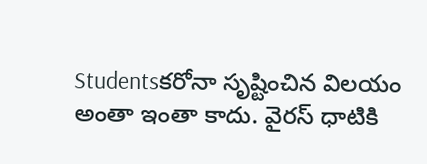Studentsకరోనా సృష్టించిన విలయం అంతా ఇంతా కాదు. వైరస్ ధాటికి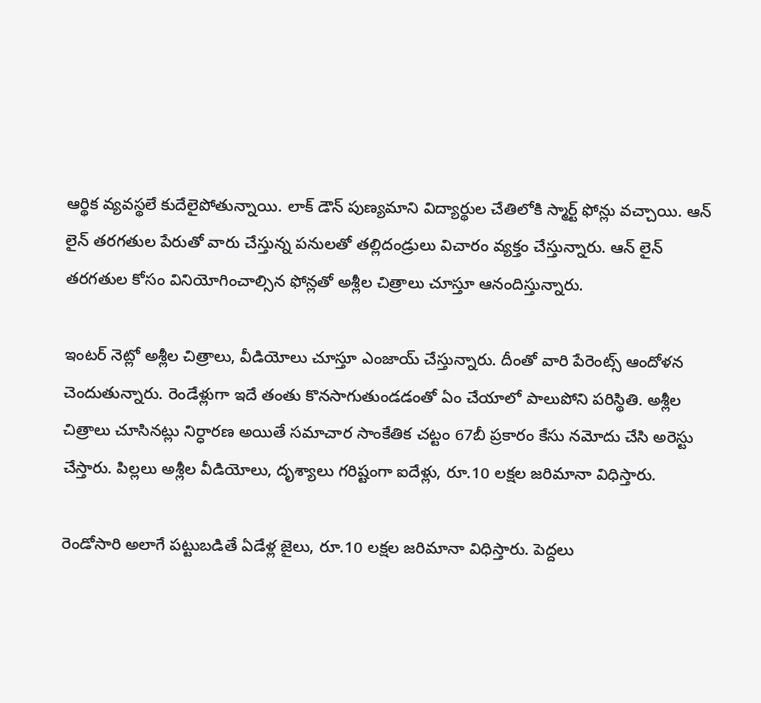ఆర్థిక వ్యవస్థలే కుదేలైపోతున్నాయి. లాక్ డౌన్ పుణ్యమాని విద్యార్థుల చేతిలోకి స్మార్ట్ ఫోన్లు వచ్చాయి. ఆన్ లైన్ తరగతుల పేరుతో వారు చేస్తున్న పనులతో తల్లిదండ్రులు విచారం వ్యక్తం చేస్తున్నారు. ఆన్ లైన్ తరగతుల కోసం వినియోగించాల్సిన ఫోన్లతో అశ్లీల చిత్రాలు చూస్తూ ఆనందిస్తున్నారు.

ఇంటర్ నెట్లో అశ్లీల చిత్రాలు, వీడియోలు చూస్తూ ఎంజాయ్ చేస్తున్నారు. దీంతో వారి పేరెంట్స్ ఆందోళన చెందుతున్నారు. రెండేళ్లుగా ఇదే తంతు కొనసాగుతుండడంతో ఏం చేయాలో పాలుపోని పరిస్థితి. అశ్లీల చిత్రాలు చూసినట్లు నిర్ధారణ అయితే సమాచార సాంకేతిక చట్టం 67బీ ప్రకారం కేసు నమోదు చేసి అరెస్టు చేస్తారు. పిల్లలు అశ్లీల వీడియోలు, దృశ్యాలు గరిష్టంగా ఐదేళ్లు, రూ.10 లక్షల జరిమానా విధిస్తారు.

రెండోసారి అలాగే పట్టుబడితే ఏడేళ్ల జైలు, రూ.10 లక్షల జరిమానా విధిస్తారు. పెద్దలు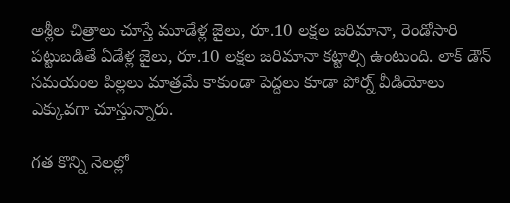అశ్లీల చిత్రాలు చూస్తే మూడేళ్ల జైలు, రూ.10 లక్షల జరిమానా, రెండోసారి పట్టుబడితే ఏడేళ్ల జైలు, రూ.10 లక్షల జరిమానా కట్టాల్సి ఉంటుంది. లాక్ డౌన్ సమయంల పిల్లలు మాత్రమే కాకుండా పెద్దలు కూడా పోర్న్ వీడియోలు ఎక్కువగా చూస్తున్నారు.

గత కొన్ని నెలల్లో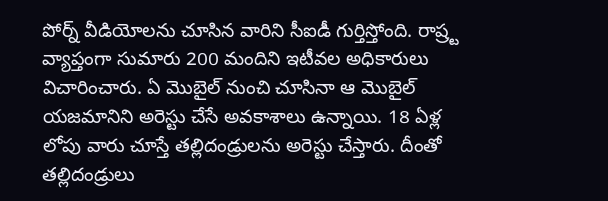పోర్న్ వీడియోలను చూసిన వారిని సీఐడీ గుర్తిస్తోంది. రాష్ర్ట వ్యాప్తంగా సుమారు 200 మందిని ఇటీవల అధికారులు విచారించారు. ఏ మొబైల్ నుంచి చూసినా ఆ మొబైల్ యజమానిని అరెస్టు చేసే అవకాశాలు ఉన్నాయి. 18 ఏళ్ల లోపు వారు చూస్తే తల్లిదండ్రులను అరెస్టు చేస్తారు. దీంతో తల్లిదండ్రులు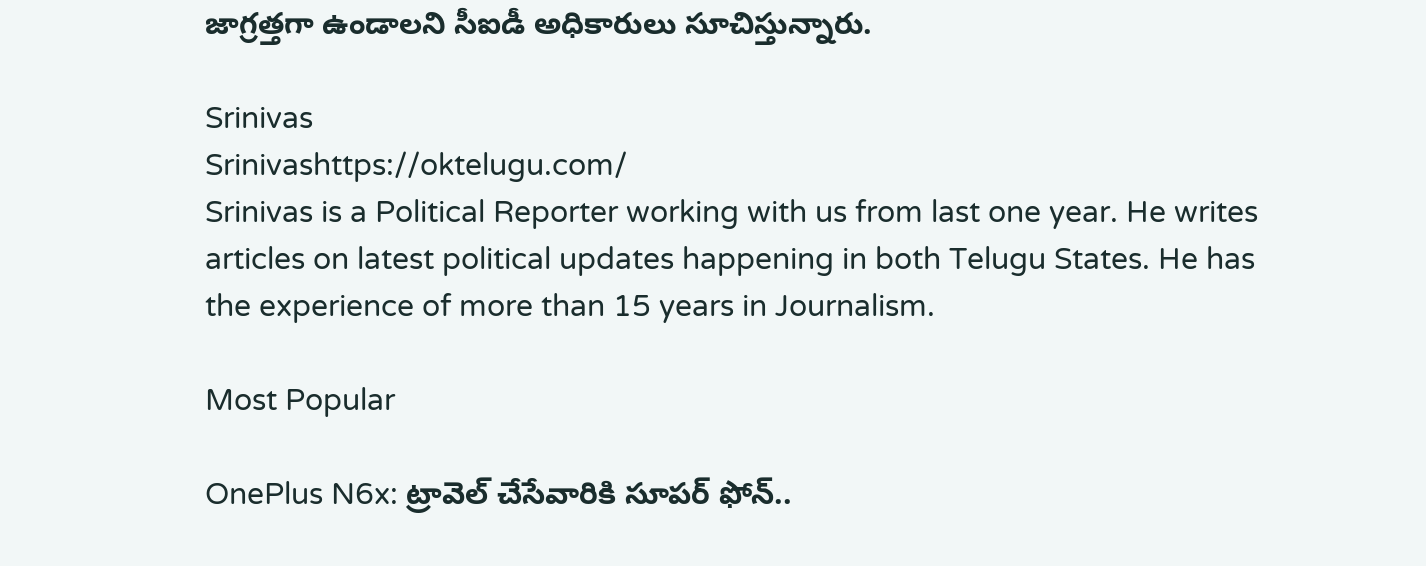జాగ్రత్తగా ఉండాలని సీఐడీ అధికారులు సూచిస్తున్నారు.

Srinivas
Srinivashttps://oktelugu.com/
Srinivas is a Political Reporter working with us from last one year. He writes articles on latest political updates happening in both Telugu States. He has the experience of more than 15 years in Journalism.

Most Popular

OnePlus N6x: ట్రావెల్ చేసేవారికి సూపర్ ఫోన్..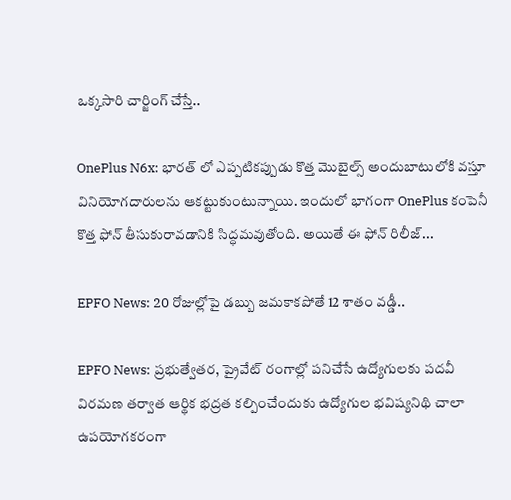ఒక్కసారి చార్జింగ్ చేస్తే..

OnePlus N6x: భారత్ లో ఎప్పటికప్పుడు కొత్త మొబైల్స్ అందుబాటులోకి వస్తూ వినియోగదారులను ఆకట్టుకుంటున్నాయి. ఇందులో భాగంగా OnePlus కంపెనీ కొత్త ఫోన్ తీసుకురావడానికి సిద్ధమవుతోంది. అయితే ఈ ఫోన్ రిలీజ్...

EPFO News: 20 రోజుల్లోపై డబ్బు జమకాకపోతే 12 శాతం వడ్డీ..

EPFO News: ప్రభుత్వేతర, ప్రైవేట్ రంగాల్లో పనిచేసే ఉద్యోగులకు పదవీ విరమణ తర్వాత ఆర్థిక భద్రత కల్పించేందుకు ఉద్యోగుల భవిష్యనిథి చాలా ఉపయోగకరంగా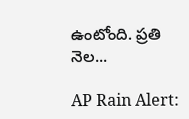ఉంటోంది. ప్రతి నెల...

AP Rain Alert: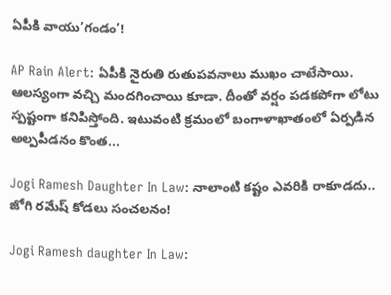ఏపీకి వాయు’గండం’!

AP Rain Alert: ఏపీకి నైరుతి రుతుపవనాలు ముఖం చాటేసాయి. ఆలస్యంగా వచ్చి మందగించాయి కూడా. దీంతో వర్షం పడకపోగా లోటు స్పష్టంగా కనిపిస్తోంది. ఇటువంటి క్రమంలో బంగాళాఖాతంలో ఏర్పడిన అల్పపీడనం కొంత...

Jogi Ramesh Daughter In Law: నాలాంటి కష్టం ఎవరికి రాకూడదు.. జోగి రమేష్ కోడలు సంచలనం!

Jogi Ramesh daughter In Law: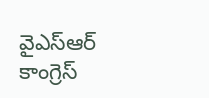వైఎస్ఆర్ కాంగ్రెస్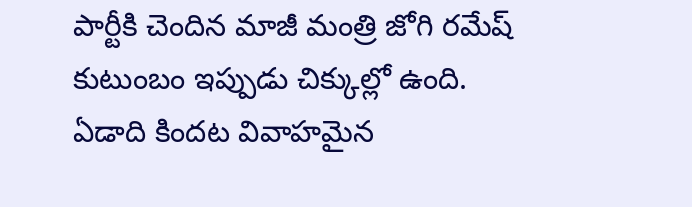పార్టీకి చెందిన మాజీ మంత్రి జోగి రమేష్ కుటుంబం ఇప్పుడు చిక్కుల్లో ఉంది. ఏడాది కిందట వివాహమైన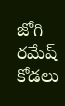జోగి రమేష్ కోడలు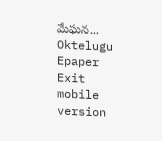మేఘన...
Oktelugu Epaper
Exit mobile version